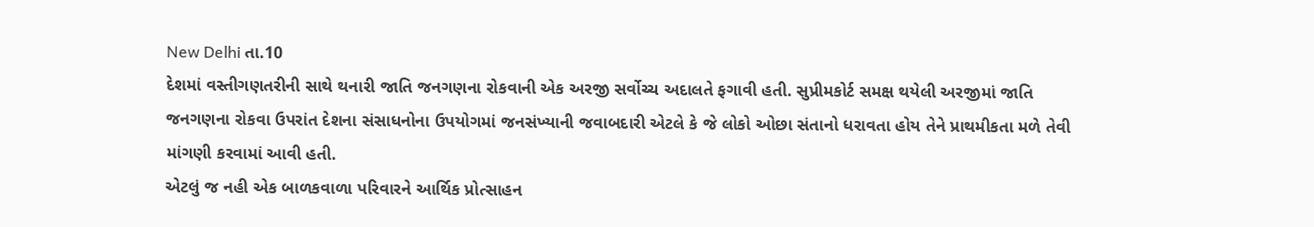New Delhi તા.10
દેશમાં વસ્તીગણતરીની સાથે થનારી જાતિ જનગણના રોકવાની એક અરજી સર્વોચ્ચ અદાલતે ફગાવી હતી. સુપ્રીમકોર્ટ સમક્ષ થયેલી અરજીમાં જાતિ જનગણના રોકવા ઉપરાંત દેશના સંસાધનોના ઉપયોગમાં જનસંખ્યાની જવાબદારી એટલે કે જે લોકો ઓછા સંતાનો ધરાવતા હોય તેને પ્રાથમીકતા મળે તેવી માંગણી કરવામાં આવી હતી.
એટલું જ નહી એક બાળકવાળા પરિવારને આર્થિક પ્રોત્સાહન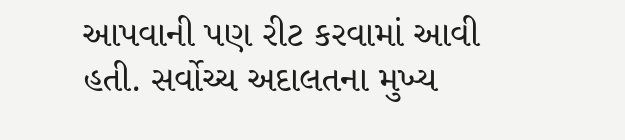આપવાની પણ રીટ કરવામાં આવી હતી. સર્વોચ્ચ અદાલતના મુખ્ય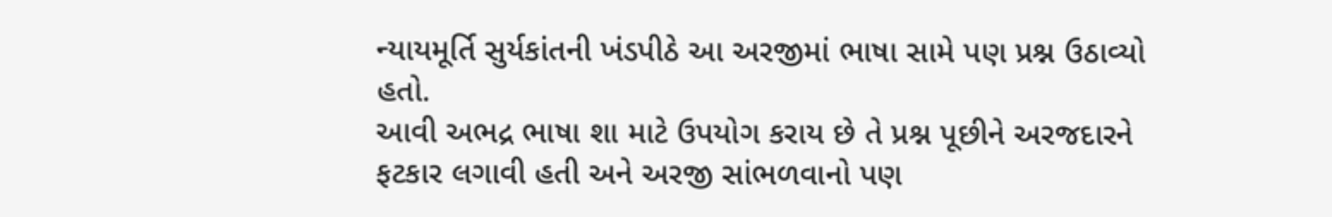ન્યાયમૂર્તિ સુર્યકાંતની ખંડપીઠે આ અરજીમાં ભાષા સામે પણ પ્રશ્ન ઉઠાવ્યો હતો.
આવી અભદ્ર ભાષા શા માટે ઉપયોગ કરાય છે તે પ્રશ્ન પૂછીને અરજદારને ફટકાર લગાવી હતી અને અરજી સાંભળવાનો પણ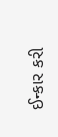ઈન્કાર કરી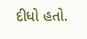દીધો હતો.